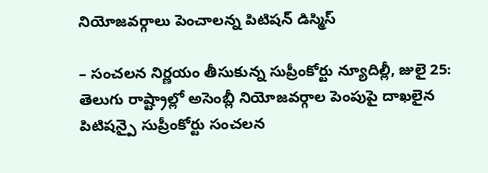నియోజవర్గాలు పెంచాలన్న పిటిషన్ డిస్మిస్

– సంచలన నిర్ణయం తీసుకున్న సుప్రీంకోర్టు న్యూదిల్లీ, జులై 25: తెలుగు రాష్ట్రాల్లో అసెంబ్లీ నియోజవర్గాల పెంపుపై దాఖలైన పిటిషన్పై సుప్రీంకోర్టు సంచలన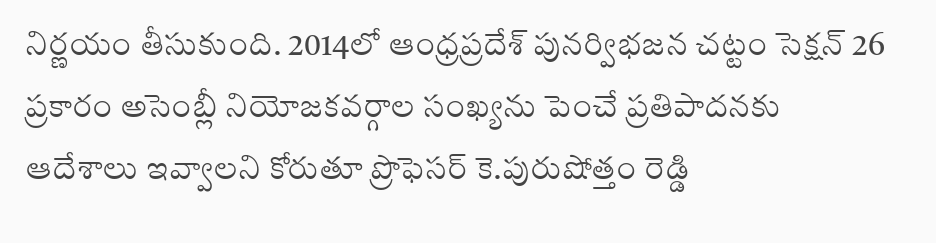నిర్ణయం తీసుకుంది. 2014లో ఆంధ్రప్రదేశ్ పునర్విభజన చట్టం సెక్షన్ 26 ప్రకారం అసెంబ్లీ నియోజకవర్గాల సంఖ్యను పెంచే ప్రతిపాదనకు ఆదేశాలు ఇవ్వాలని కోరుతూ ప్రొఫెసర్ కె.పురుషోత్తం రెడ్డి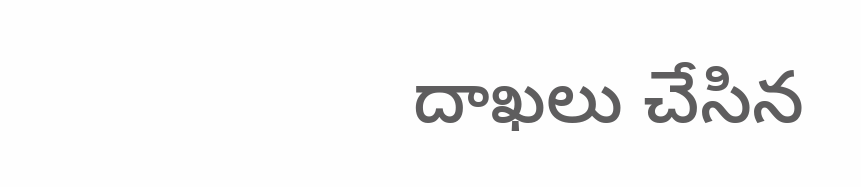దాఖలు చేసిన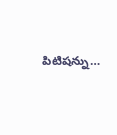పిటిషన్ను…